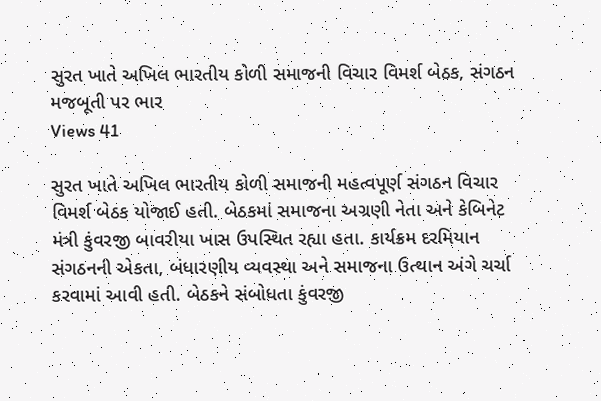સુરત ખાતે અખિલ ભારતીય કોળી સમાજની વિચાર વિમર્શ બેઠક, સંગઠન મજબૂતી પર ભાર
Views 41

સુરત ખાતે અખિલ ભારતીય કોળી સમાજની મહત્વપૂર્ણ સંગઠન વિચાર વિમર્શ બેઠક યોજાઈ હતી. બેઠકમાં સમાજના અગ્રણી નેતા અને કેબિનેટ મંત્રી કુંવરજી બાવરીયા ખાસ ઉપસ્થિત રહ્યા હતા. કાર્યક્રમ દરમિયાન સંગઠનની એકતા, બંધારણીય વ્યવસ્થા અને સમાજના ઉત્થાન અંગે ચર્ચા કરવામાં આવી હતી. બેઠકને સંબોધતા કુંવરજી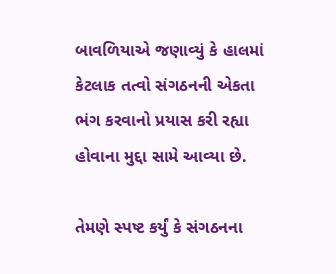બાવળિયાએ જણાવ્યું કે હાલમાં કેટલાક તત્વો સંગઠનની એકતા ભંગ કરવાનો પ્રયાસ કરી રહ્યા હોવાના મુદ્દા સામે આવ્યા છે.

તેમણે સ્પષ્ટ કર્યું કે સંગઠનના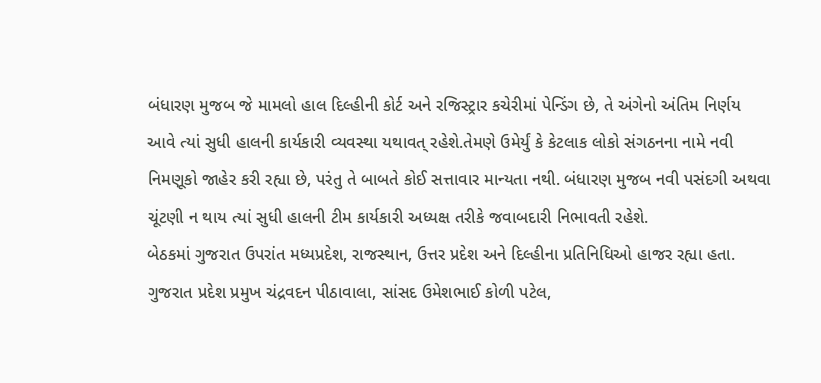બંધારણ મુજબ જે મામલો હાલ દિલ્હીની કોર્ટ અને રજિસ્ટ્રાર કચેરીમાં પેન્ડિંગ છે, તે અંગેનો અંતિમ નિર્ણય આવે ત્યાં સુધી હાલની કાર્યકારી વ્યવસ્થા યથાવત્ રહેશે.તેમણે ઉમેર્યું કે કેટલાક લોકો સંગઠનના નામે નવી નિમણૂકો જાહેર કરી રહ્યા છે, પરંતુ તે બાબતે કોઈ સત્તાવાર માન્યતા નથી. બંધારણ મુજબ નવી પસંદગી અથવા ચૂંટણી ન થાય ત્યાં સુધી હાલની ટીમ કાર્યકારી અધ્યક્ષ તરીકે જવાબદારી નિભાવતી રહેશે.
બેઠકમાં ગુજરાત ઉપરાંત મધ્યપ્રદેશ, રાજસ્થાન, ઉત્તર પ્રદેશ અને દિલ્હીના પ્રતિનિધિઓ હાજર રહ્યા હતા. ગુજરાત પ્રદેશ પ્રમુખ ચંદ્રવદન પીઠાવાલા, સાંસદ ઉમેશભાઈ કોળી પટેલ,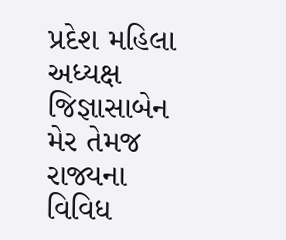પ્રદેશ મહિલા અધ્યક્ષ જિજ્ઞાસાબેન મેર તેમજ રાજ્યના વિવિધ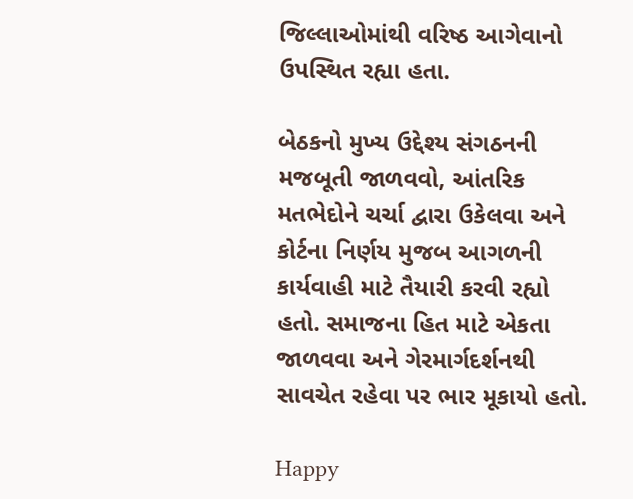જિલ્લાઓમાંથી વરિષ્ઠ આગેવાનો ઉપસ્થિત રહ્યા હતા.

બેઠકનો મુખ્ય ઉદ્દેશ્ય સંગઠનની મજબૂતી જાળવવો, આંતરિક મતભેદોને ચર્ચા દ્વારા ઉકેલવા અને કોર્ટના નિર્ણય મુજબ આગળની કાર્યવાહી માટે તૈયારી કરવી રહ્યો હતો. સમાજના હિત માટે એકતા જાળવવા અને ગેરમાર્ગદર્શનથી સાવચેત રહેવા પર ભાર મૂકાયો હતો.

Happy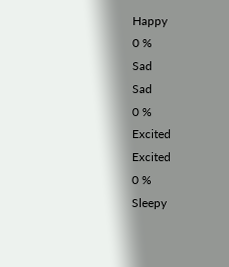Happy
0 %
Sad
Sad
0 %
Excited
Excited
0 %
Sleepy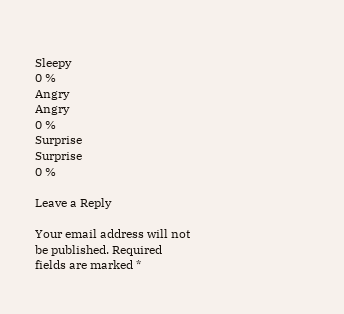Sleepy
0 %
Angry
Angry
0 %
Surprise
Surprise
0 %

Leave a Reply

Your email address will not be published. Required fields are marked *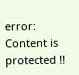error: Content is protected !!